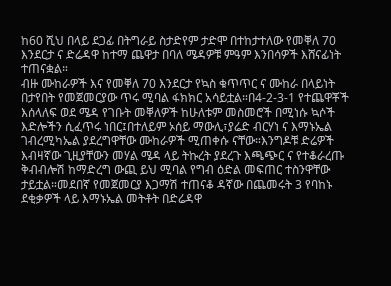ከ60 ሺህ በላይ ደጋፊ በትግራይ ስታድየም ታድሞ በተከታተለው የመቐለ 70 እንደርታ ና ድሬዳዋ ከተማ ጨዋታ በባለ ሜዳዎቹ ምዓም እንበሳዎች እሸናፊነት ተጠናቋል።
ብዙ ሙከራዎች እና የመቐለ 70 እንደርታ የኳስ ቁጥጥር ና ሙከራ በላይነት በታየበት የመጀመርያው ጥሩ ሚባል ፋክክር አሳይቷል።በ4-2-3-1 የተጨዋቾች እሰላለፍ ወደ ሜዳ የገቡት መቐለዎች ከሁለቱም መስመሮች በሚነሱ ኳሶች እድሎችን ሲፈጥሩ ነበር፤በተለይም ኦሰይ ማውሊ፣ያሬድ ብርሃነ ና እማኑኤል ገብረሚካኤል ያደረግዋቸው ሙከራዎች ሚጠቀሱ ናቸው።እንግዶቹ ድሬዎች እብዛኛው ጊዚያቸውን መሃል ሜዳ ላይ ትኩረት ያደረጉ እጫጭር ና የተቆራረጡ ቅብብሎሽ ከማድረግ ውጪ ይህ ሚባል የግብ ዕድል መፍጠር ተስንዋቸው ታይቷል።መደበኛ የመጀመርያ እጋማሽ ተጠናቆ ዳኛው በጨመሩት 3 የባከኑ ደቂቃዎች ላይ እማኑኤል መትቶት በድሬዳዋ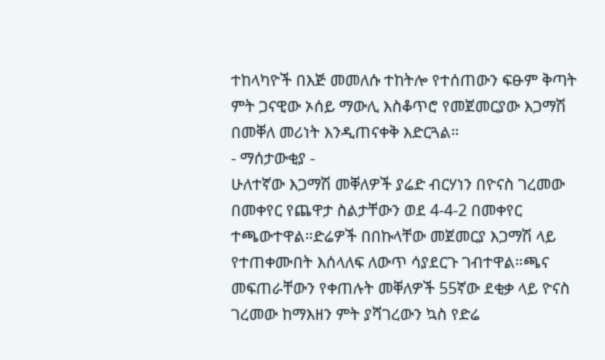ተከላካዮች በእጅ መመለሱ ተከትሎ የተሰጠውን ፍፁም ቅጣት ምት ጋናዊው ኦሰይ ማውሊ እስቆጥሮ የመጀመርያው እጋማሽ በመቐለ መሪነት እንዲጠናቀቅ እድርጓል።
- ማሰታውቂያ -
ሁለተኛው እጋማሽ መቐለዎች ያሬድ ብርሃነን በዮናስ ገረመው በመቀየር የጨዋታ ስልታቸውን ወደ 4-4-2 በመቀየር ተጫውተዋል።ድሬዎች በበኩላቸው መጀመርያ እጋማሽ ላይ የተጠቀሙበት እሰላለፍ ለውጥ ሳያደርጉ ገብተዋል።ጫና መፍጠራቸውን የቀጠሉት መቐለዎች 55ኛው ደቂቃ ላይ ዮናስ ገረመው ከማእዘን ምት ያሻገረውን ኳስ የድሬ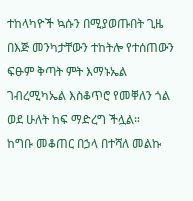ተከላካዮች ኳሱን በሚያወጡበት ጊዜ በእጅ መንካታቸውን ተከትሎ የተሰጠውን ፍፁም ቅጣት ምት እማኑኤል ገብረሚካኤል እስቆጥሮ የመቐለን ጎል ወደ ሁለት ከፍ ማድረግ ችሏል።
ከግቡ መቆጠር በኃላ በተሻለ መልኩ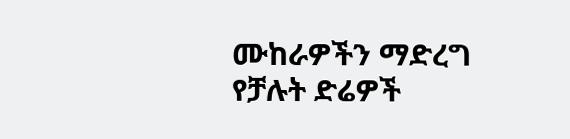ሙከራዎችን ማድረግ የቻሉት ድሬዎች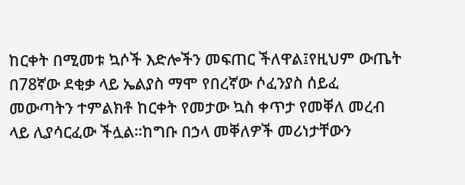ከርቀት በሚመቱ ኳሶች እድሎችን መፍጠር ችለዋል፤የዚህም ውጤት በ78ኛው ደቂቃ ላይ ኤልያስ ማሞ የበረኛው ሶፈንያስ ሰይፈ መውጣትን ተምልክቶ ከርቀት የመታው ኳስ ቀጥታ የመቐለ መረብ ላይ ሊያሳርፈው ችሏል።ከግቡ በኃላ መቐለዎች መሪነታቸውን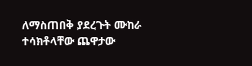ለማስጠበቅ ያደረጉት ሙከራ ተሳክቶላቸው ጨዋታው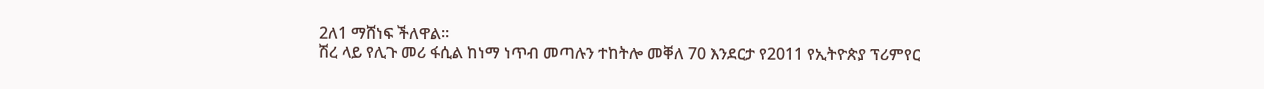2ለ1 ማሸነፍ ችለዋል።
ሽረ ላይ የሊጉ መሪ ፋሲል ከነማ ነጥብ መጣሉን ተከትሎ መቐለ 70 እንደርታ የ2011 የኢትዮጵያ ፕሪምየር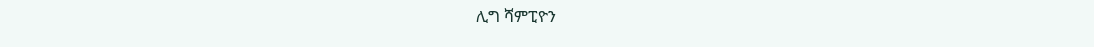ሊግ ሻምፒዮን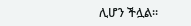ሊሆን ችሏል።